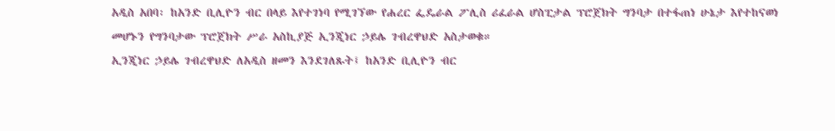አዲስ አበባ፡ ከአንድ ቢሊዮን ብር በላይ እየተገነባ የሚገኘው የሐረር ፌዴራል ፖሊስ ሪፈራል ሆስፒታል ፕሮጀክት ግንባታ በተፋጠነ ሁኔታ እየተከናወነ መሆኑን የግንባታው ፕሮጀክት ሥራ አስኪያጅ ኢንጂነር ኃይሌ ገብረዋህድ አስታወቁ።
ኢንጂነር ኃይሌ ገብረዋህድ ለአዲስ ዘመን እንደገለጹት፤ ከአንድ ቢሊዮን ብር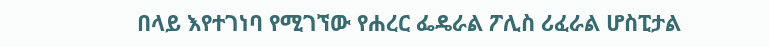በላይ እየተገነባ የሚገኘው የሐረር ፌዴራል ፖሊስ ሪፈራል ሆስፒታል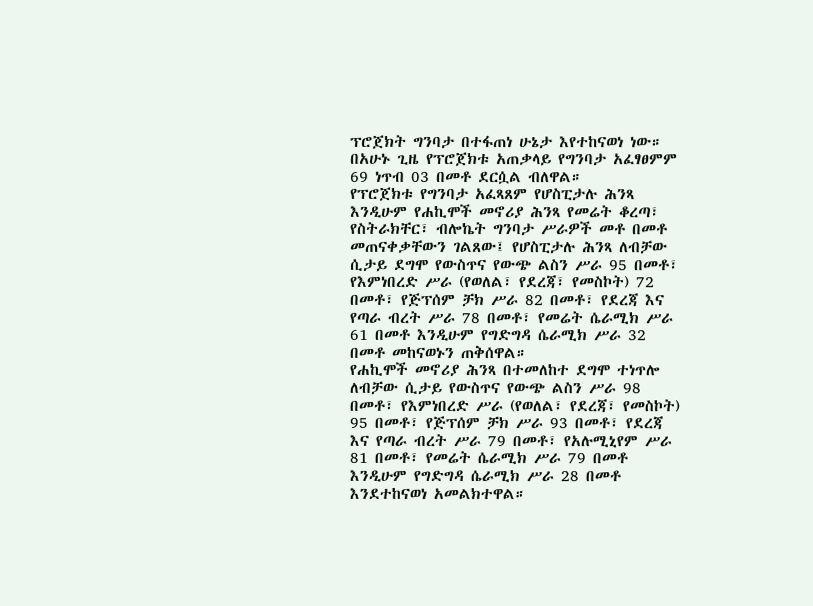ፕሮጀክት ግንባታ በተፋጠነ ሁኔታ እየተከናወነ ነው። በአሁኑ ጊዜ የፕሮጀክቱ አጠቃላይ የግንባታ አፈፃፀምም 69 ነጥብ 03 በመቶ ደርሷል ብለዋል።
የፕሮጀክቱ የግንባታ አፈጻጸም የሆስፒታሉ ሕንጻ እንዲሁም የሐኪሞች መኖሪያ ሕንጻ የመሬት ቆረጣ፣ የስትራክቸር፣ ብሎኬት ግንባታ ሥራዎች መቶ በመቶ መጠናቀቃቸውን ገልጸው፤ የሆስፒታሉ ሕንጻ ለብቻው ሲታይ ደግሞ የውስጥና የውጭ ልስን ሥራ 95 በመቶ፣ የእምነበረድ ሥራ (የወለል፣ የደረጃ፣ የመስኮት) 72 በመቶ፣ የጅፕሰም ቻክ ሥራ 82 በመቶ፣ የደረጃ እና የጣራ ብረት ሥራ 78 በመቶ፣ የመሬት ሴራሚክ ሥራ 61 በመቶ እንዲሁም የግድግዳ ሴራሚክ ሥራ 32 በመቶ መከናወኑን ጠቅሰዋል።
የሐኪሞች መኖሪያ ሕንጻ በተመለከተ ደግሞ ተነጥሎ ለብቻው ሲታይ የውስጥና የውጭ ልስን ሥራ 98 በመቶ፣ የእምነበረድ ሥራ (የወለል፣ የደረጃ፣ የመስኮት) 95 በመቶ፣ የጅፕሰም ቻክ ሥራ 93 በመቶ፣ የደረጃ እና የጣራ ብረት ሥራ 79 በመቶ፣ የአሉሚኒየም ሥራ 81 በመቶ፣ የመሬት ሴራሚክ ሥራ 79 በመቶ እንዲሁም የግድግዳ ሴራሚክ ሥራ 28 በመቶ እንደተከናወነ አመልክተዋል።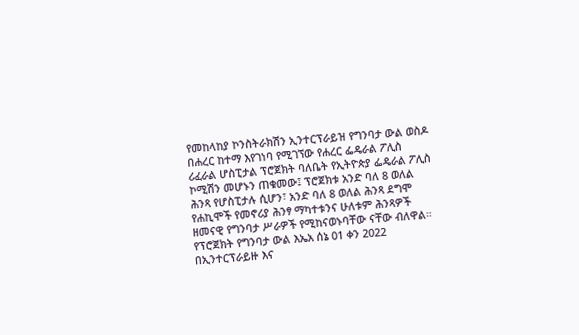የመከላከያ ኮንስትራክሽን ኢንተርፕራይዝ የግንባታ ውል ወስዶ በሐረር ከተማ እየገነባ የሚገኘው የሐረር ፌዴራል ፖሊስ ሪፈራል ሆስፒታል ፕሮጀክት ባለቤት የኢትዮጵያ ፌዴራል ፖሊስ ኮሚሽን መሆኑን ጠቁመው፤ ፕሮጀክቱ አንድ ባለ 8 ወለል ሕንጻ የሆስፒታሉ ሲሆን፣ አንድ ባለ 8 ወለል ሕንጻ ደግሞ የሐኪሞች የመኖሪያ ሕንፃ ማካተቱንና ሁለቱም ሕንጻዎች ዘመናዊ የግንባታ ሥራዎች የሚከናወኑባቸው ናቸው ብለዋል።
የፕሮጀክት የግንባታ ውል እኤአ ሰኔ 01 ቀን 2022 በኢንተርፕራይዙ እና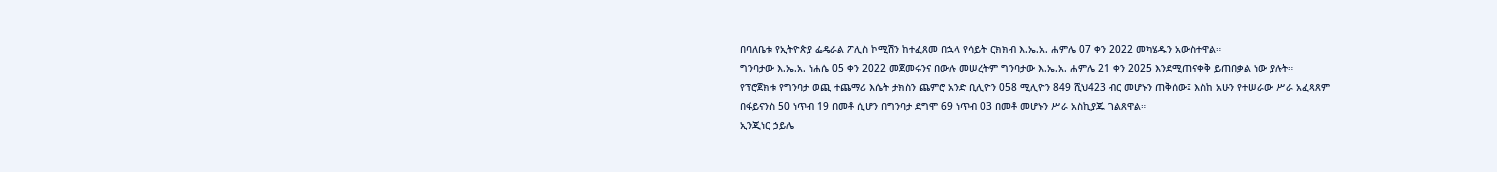በባለቤቱ የኢትዮጵያ ፌዴራል ፖሊስ ኮሚሽን ከተፈጸመ በኋላ የሳይት ርክክብ እ.ኤ.አ. ሐምሌ 07 ቀን 2022 መካሄዱን አውስተዋል።
ግንባታው እ.ኤ.አ. ነሐሴ 05 ቀን 2022 መጀመሩንና በውሉ መሠረትም ግንባታው እ.ኤ.አ. ሐምሌ 21 ቀን 2025 እንደሚጠናቀቅ ይጠበቃል ነው ያሉት።
የፕሮጀክቱ የግንባታ ወጪ ተጨማሪ እሴት ታክስን ጨምሮ አንድ ቢሊዮን 058 ሚሊዮን 849 ሺህ423 ብር መሆኑን ጠቅሰው፤ እስከ አሁን የተሠራው ሥራ አፈጻጸም በፋይናንስ 50 ነጥብ 19 በመቶ ሲሆን በግንባታ ደግሞ 69 ነጥብ 03 በመቶ መሆኑን ሥራ አስኪያጁ ገልጸዋል።
ኢንጂነር ኃይሌ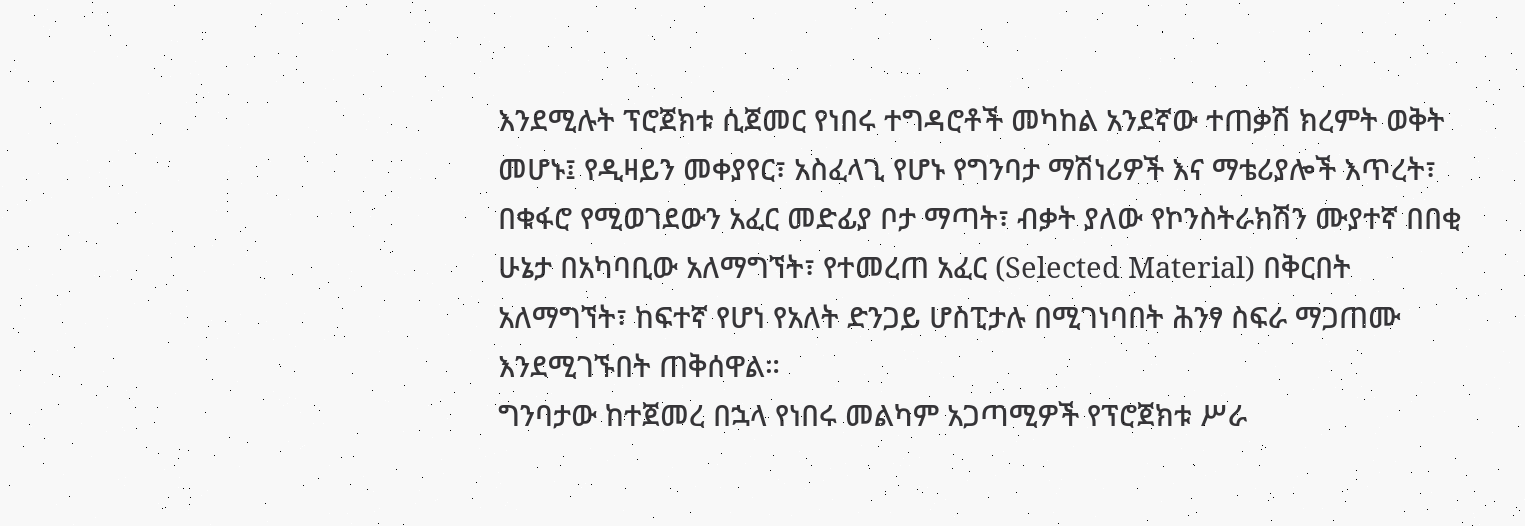እንደሚሉት ፕሮጀክቱ ሲጀመር የነበሩ ተግዳሮቶች መካከል አንደኛው ተጠቃሽ ክረምት ወቅት መሆኑ፤ የዲዛይን መቀያየር፣ አስፈላጊ የሆኑ የግንባታ ማሽነሪዎች እና ማቴሪያሎች እጥረት፣ በቁፋሮ የሚወገደውን አፈር መድፊያ ቦታ ማጣት፣ ብቃት ያለው የኮንስትራክሽን ሙያተኛ በበቂ ሁኔታ በአካባቢው አለማግኘት፣ የተመረጠ አፈር (Selected Material) በቅርበት አለማግኘት፣ ከፍተኛ የሆነ የአለት ድንጋይ ሆስፒታሉ በሚገነባበት ሕንፃ ስፍራ ማጋጠሙ እንደሚገኙበት ጠቅሰዋል።
ግንባታው ከተጀመረ በኋላ የነበሩ መልካም አጋጣሚዎች የፕሮጀክቱ ሥራ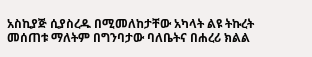አስኪያጅ ሲያስረዱ በሚመለከታቸው አካላት ልዩ ትኩረት መሰጠቱ ማለትም በግንባታው ባለቤትና በሐረሪ ክልል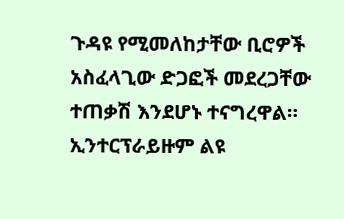ጉዳዩ የሚመለከታቸው ቢሮዎች አስፈላጊው ድጋፎች መደረጋቸው ተጠቃሽ እንደሆኑ ተናግረዋል። ኢንተርፕራይዙም ልዩ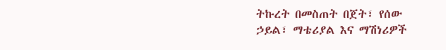ትኩረት በመስጠት በጀት፣ የሰው ኃይል፣ ማቴሪያል እና ማሽነሪዎች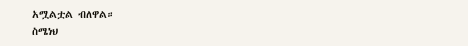አሟልቷል ብለዋል።
ስሜነህ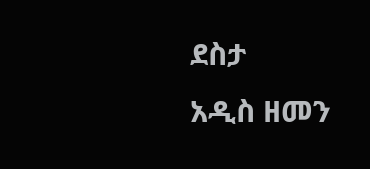ደስታ
አዲስ ዘመን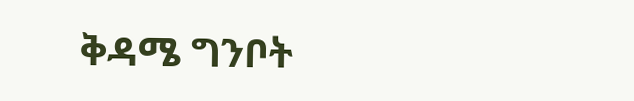ቅዳሜ ግንቦት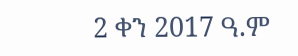2 ቀን 2017 ዓ.ም